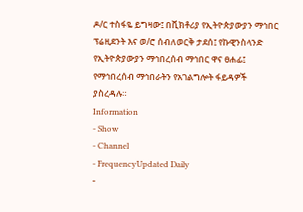ዶ/ር ተስፋዬ ይግዛው፤ በቪክቶሪያ የኢትዮጵያውያን ማኅበር ፕሬዚደንት እና ወ/ሮ ሰብለወርቅ ታደሰ፤ የኩዊንስላንድ የኢትዮጵያውያን ማኅበረሰብ ማኅበር ዋና ፀሐፊ፤ የማኅበረሰብ ማኅበራትን የአገልግሎት ፋይዳዎች ያስረዳሉ።
Information
- Show
- Channel
- FrequencyUpdated Daily
-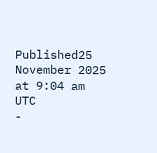Published25 November 2025 at 9:04 am UTC
-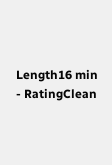Length16 min
- RatingClean